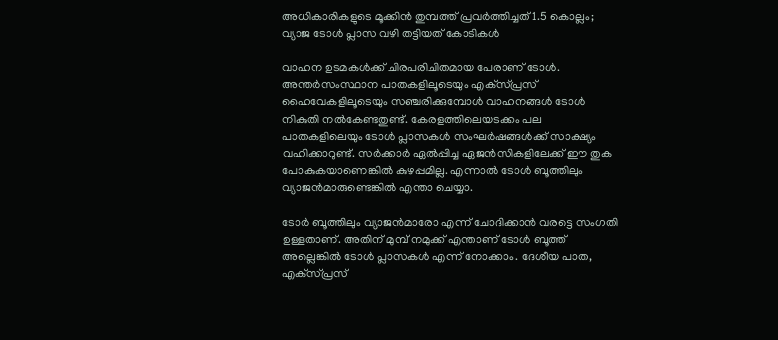അധികാരികളുടെ മൂക്കിന്‍ തുമ്പത്ത് പ്രവര്‍ത്തിച്ചത് 1.5 കൊല്ലം; വ്യാജ ടോള്‍ പ്ലാസ വഴി തട്ടിയത് കോടികള്‍

വാഹന ഉടമകള്‍ക്ക് ചിരപരിചിതമായ പേരാണ് ടോള്‍. അന്തര്‍സംസ്ഥാന പാതകളിലൂടെയും എക്‌സ്പ്രസ് ഹൈവേകളിലൂടെയും സഞ്ചരിക്കുമ്പോള്‍ വാഹനങ്ങള്‍ ടോള്‍ നികുതി നല്‍കേണ്ടതുണ്ട്. കേരളത്തിലെയടക്കം പല പാതകളിലെയും ടോള്‍ പ്ലാസകള്‍ സംഘര്‍ഷങ്ങള്‍ക്ക് സാക്ഷ്യം വഹിക്കാറുണ്ട്. സര്‍ക്കാര്‍ ഏല്‍പ്പിച്ച ഏജന്‍സികളിലേക്ക് ഈ തുക പോകുകയാണെങ്കില്‍ കുഴപ്പമില്ല. എന്നാല്‍ ടോള്‍ ബൂത്തിലും വ്യാജന്‍മാരുണ്ടെങ്കില്‍ എന്താ ചെയ്യാ.

ടോര്‍ ബൂത്തിലും വ്യാജന്‍മാരോ എന്ന് ചോദിക്കാന്‍ വരട്ടെ സംഗതി ഉള്ളതാണ്. അതിന് മുമ്പ് നമുക്ക് എന്താണ് ടോള്‍ ബൂത്ത് അല്ലെങ്കില്‍ ടോള്‍ പ്ലാസകള്‍ എന്ന് നോക്കാം. ദേശീയ പാത, എക്‌സ്പ്രസ്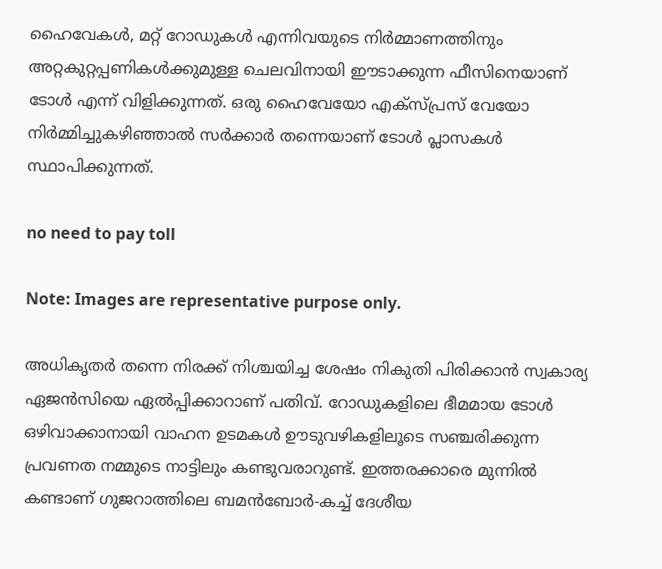ഹൈവേകള്‍, മറ്റ് റോഡുകള്‍ എന്നിവയുടെ നിര്‍മ്മാണത്തിനും അറ്റകുറ്റപ്പണികള്‍ക്കുമുള്ള ചെലവിനായി ഈടാക്കുന്ന ഫീസിനെയാണ് ടോള്‍ എന്ന് വിളിക്കുന്നത്. ഒരു ഹൈവേയോ എക്‌സ്പ്രസ് വേയോ നിര്‍മ്മിച്ചുകഴിഞ്ഞാല്‍ സര്‍ക്കാര്‍ തന്നെയാണ് ടോള്‍ പ്ലാസകള്‍ സ്ഥാപിക്കുന്നത്.

no need to pay toll

Note: Images are representative purpose only.

അധികൃതര്‍ തന്നെ നിരക്ക് നിശ്ചയിച്ച ശേഷം നികുതി പിരിക്കാന്‍ സ്വകാര്യ ഏജന്‍സിയെ ഏല്‍പ്പിക്കാറാണ് പതിവ്. റോഡുകളിലെ ഭീമമായ ടോള്‍ ഒഴിവാക്കാനായി വാഹന ഉടമകള്‍ ഊടുവഴികളിലൂടെ സഞ്ചരിക്കുന്ന പ്രവണത നമ്മുടെ നാട്ടിലും കണ്ടുവരാറുണ്ട്. ഇത്തരക്കാരെ മുന്നില്‍ കണ്ടാണ് ഗുജറാത്തിലെ ബമന്‍ബോര്‍-കച്ച് ദേശീയ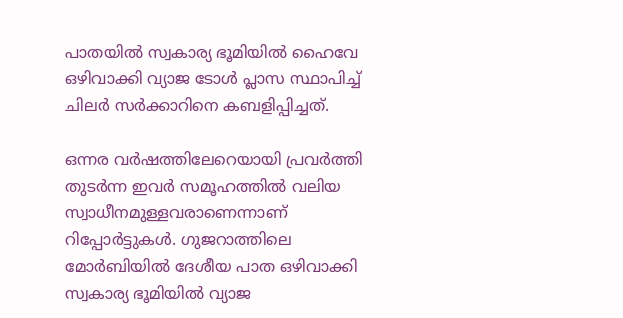പാതയില്‍ സ്വകാര്യ ഭൂമിയില്‍ ഹൈവേ ഒഴിവാക്കി വ്യാജ ടോള്‍ പ്ലാസ സ്ഥാപിച്ച് ചിലര്‍ സര്‍ക്കാറിനെ കബളിപ്പിച്ചത്.

ഒന്നര വര്‍ഷത്തിലേറെയായി പ്രവര്‍ത്തി തുടര്‍ന്ന ഇവര്‍ സമൂഹത്തില്‍ വലിയ സ്വാധീനമുള്ളവരാണെന്നാണ് റിപ്പോര്‍ട്ടുകള്‍. ഗുജറാത്തിലെ മോര്‍ബിയില്‍ ദേശീയ പാത ഒഴിവാക്കി സ്വകാര്യ ഭൂമിയില്‍ വ്യാജ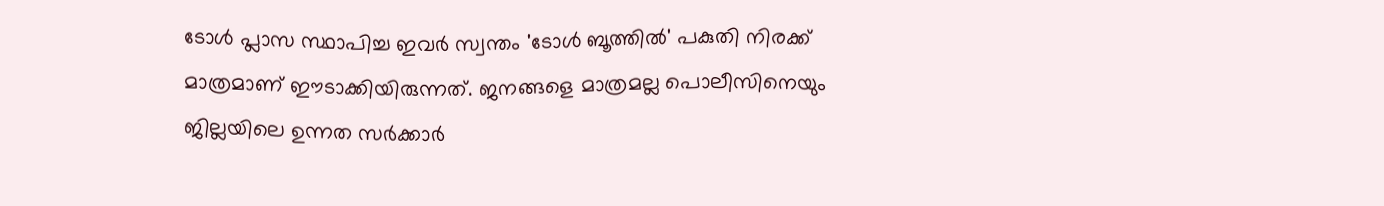ടോള്‍ പ്ലാസ സ്ഥാപിച്ച ഇവര്‍ സ്വന്തം 'ടോള്‍ ബൂത്തില്‍' പകുതി നിരക്ക് മാത്രമാണ് ഈടാക്കിയിരുന്നത്. ജനങ്ങളെ മാത്രമല്ല പൊലീസിനെയും ജില്ലയിലെ ഉന്നത സര്‍ക്കാര്‍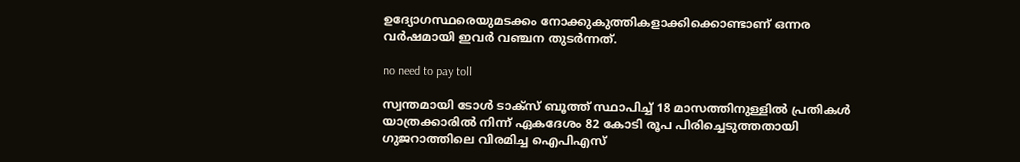ഉദ്യോഗസ്ഥരെയുമടക്കം നോക്കുകുത്തികളാക്കിക്കൊണ്ടാണ് ഒന്നര വര്‍ഷമായി ഇവര്‍ വഞ്ചന തുടര്‍ന്നത്.

no need to pay toll

സ്വന്തമായി ടോള്‍ ടാക്‌സ് ബൂത്ത് സ്ഥാപിച്ച് 18 മാസത്തിനുള്ളില്‍ പ്രതികള്‍ യാത്രക്കാരില്‍ നിന്ന് ഏകദേശം 82 കോടി രൂപ പിരിച്ചെടുത്തതായി ഗുജറാത്തിലെ വിരമിച്ച ഐപിഎസ്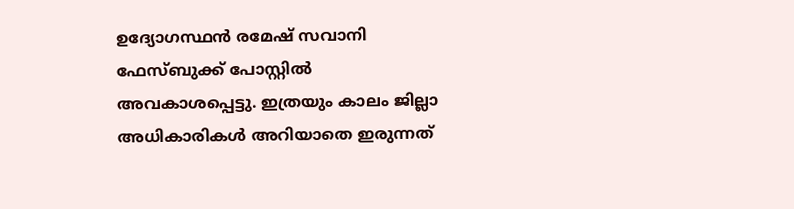ഉദ്യോഗസ്ഥന്‍ രമേഷ് സവാനി ഫേസ്ബുക്ക് പോസ്റ്റില്‍ അവകാശപ്പെട്ടു. ഇത്രയും കാലം ജില്ലാ അധികാരികള്‍ അറിയാതെ ഇരുന്നത്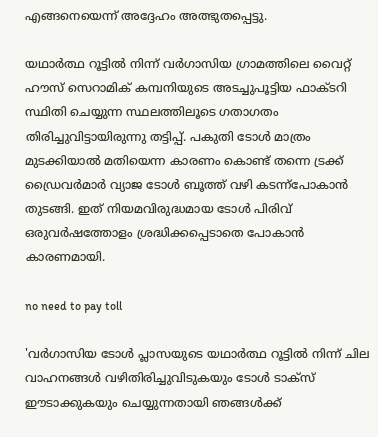എങ്ങനെയെന്ന് അദ്ദേഹം അത്ഭുതപ്പെട്ടു.

യഥാര്‍ത്ഥ റൂട്ടില്‍ നിന്ന് വര്‍ഗാസിയ ഗ്രാമത്തിലെ വൈറ്റ് ഹൗസ് സെറാമിക് കമ്പനിയുടെ അടച്ചുപൂട്ടിയ ഫാക്ടറി സ്ഥിതി ചെയ്യുന്ന സ്ഥലത്തിലൂടെ ഗതാഗതം തിരിച്ചുവിട്ടായിരുന്നു തട്ടിപ്പ്. പകുതി ടോള്‍ മാത്രം മുടക്കിയാല്‍ മതിയെന്ന കാരണം കൊണ്ട് തന്നെ ട്രക്ക് ഡ്രൈവര്‍മാര്‍ വ്യാജ ടോള്‍ ബൂത്ത് വഴി കടന്ന്‌പോകാന്‍ തുടങ്ങി. ഇത് നിയമവിരുദ്ധമായ ടോള്‍ പിരിവ് ഒരുവര്‍ഷത്തോളം ശ്രദ്ധിക്കപ്പെടാതെ പോകാന്‍ കാരണമായി.

no need to pay toll

'വര്‍ഗാസിയ ടോള്‍ പ്ലാസയുടെ യഥാര്‍ത്ഥ റൂട്ടില്‍ നിന്ന് ചില വാഹനങ്ങള്‍ വഴിതിരിച്ചുവിടുകയും ടോള്‍ ടാക്‌സ് ഈടാക്കുകയും ചെയ്യുന്നതായി ഞങ്ങള്‍ക്ക്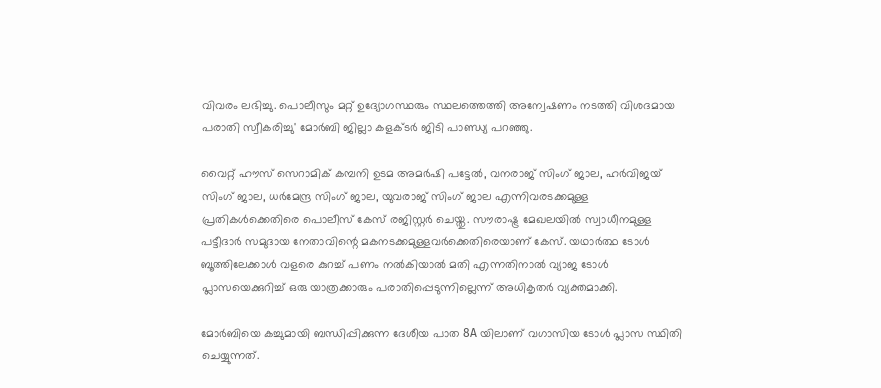വിവരം ലഭിച്ചു. പൊലീസും മറ്റ് ഉദ്യോഗസ്ഥരും സ്ഥലത്തെത്തി അന്വേഷണം നടത്തി വിശദമായ പരാതി സ്വീകരിച്ചു' മോര്‍ബി ജില്ലാ കളക്ടര്‍ ജിടി പാണ്ഡ്യ പറഞ്ഞു.

വൈറ്റ് ഹൗസ് സെറാമിക് കമ്പനി ഉടമ അമര്‍ഷി പട്ടേല്‍, വനരാജ് സിംഗ് ജാല, ഹര്‍വിജയ് സിംഗ് ജാല, ധര്‍മേന്ദ്ര സിംഗ് ജാല, യുവരാജ് സിംഗ് ജാല എന്നിവരടക്കമുള്ള പ്രതികള്‍ക്കെതിരെ പൊലീസ് കേസ് രജിസ്റ്റര്‍ ചെയ്തു. സൗരാഷ്ട്ര മേഖലയില്‍ സ്വാധീനമുള്ള പട്ടീദാര്‍ സമുദായ നേതാവിന്റെ മകനടക്കമുള്ളവര്‍ക്കെതിരെയാണ് കേസ്. യഥാര്‍ത്ഥ ടോള്‍ ബൂത്തിലേക്കാള്‍ വളരെ കുറച്ച് പണം നല്‍കിയാല്‍ മതി എന്നതിനാല്‍ വ്യാജ ടോള്‍ പ്ലാസയെക്കുറിച്ച് ഒരു യാത്രക്കാരും പരാതിപ്പെടുന്നില്ലെന്ന് അധികൃതര്‍ വ്യക്തമാക്കി.

മോര്‍ബിയെ കച്ചുമായി ബന്ധിപ്പിക്കുന്ന ദേശീയ പാത 8A യിലാണ് വഗാസിയ ടോള്‍ പ്ലാസ സ്ഥിതി ചെയ്യുന്നത്.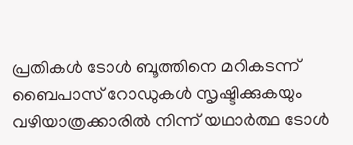പ്രതികള്‍ ടോള്‍ ബൂത്തിനെ മറികടന്ന് ബൈപാസ് റോഡുകള്‍ സൃഷ്ടിക്കുകയും വഴിയാത്രക്കാരില്‍ നിന്ന് യഥാര്‍ത്ഥ ടോള്‍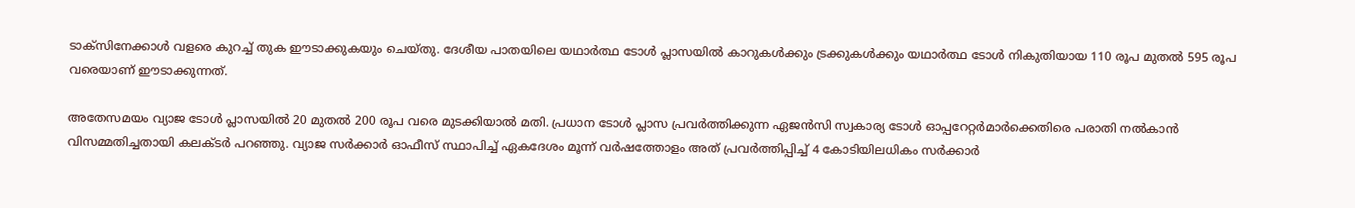ടാക്സിനേക്കാള്‍ വളരെ കുറച്ച് തുക ഈടാക്കുകയും ചെയ്തു. ദേശീയ പാതയിലെ യഥാര്‍ത്ഥ ടോള്‍ പ്ലാസയില്‍ കാറുകള്‍ക്കും ട്രക്കുകള്‍ക്കും യഥാര്‍ത്ഥ ടോള്‍ നികുതിയായ 110 രൂപ മുതല്‍ 595 രൂപ വരെയാണ് ഈടാക്കുന്നത്.

അതേസമയം വ്യാജ ടോള്‍ പ്ലാസയില്‍ 20 മുതല്‍ 200 രൂപ വരെ മുടക്കിയാല്‍ മതി. പ്രധാന ടോള്‍ പ്ലാസ പ്രവര്‍ത്തിക്കുന്ന ഏജന്‍സി സ്വകാര്യ ടോള്‍ ഓപ്പറേറ്റര്‍മാര്‍ക്കെതിരെ പരാതി നല്‍കാന്‍ വിസമ്മതിച്ചതായി കലക്ടര്‍ പറഞ്ഞു. വ്യാജ സര്‍ക്കാര്‍ ഓഫീസ് സ്ഥാപിച്ച് ഏകദേശം മൂന്ന് വര്‍ഷത്തോളം അത് പ്രവര്‍ത്തിപ്പിച്ച് 4 കോടിയിലധികം സര്‍ക്കാര്‍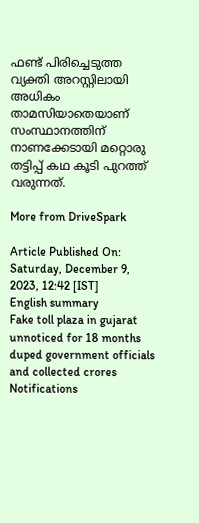ഫണ്ട് പിരിച്ചെടുത്ത വ്യക്തി അറസ്റ്റിലായി അധികം താമസിയാതെയാണ് സംസ്ഥാനത്തിന് നാണക്കേടായി മറ്റൊരു തട്ടിപ്പ് കഥ കൂടി പുറത്ത് വരുന്നത്.

More from DriveSpark

Article Published On: Saturday, December 9, 2023, 12:42 [IST]
English summary
Fake toll plaza in gujarat unnoticed for 18 months duped government officials and collected crores
Notifications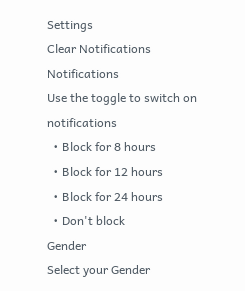Settings
Clear Notifications
Notifications
Use the toggle to switch on notifications
  • Block for 8 hours
  • Block for 12 hours
  • Block for 24 hours
  • Don't block
Gender
Select your Gender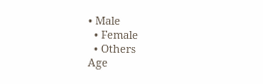• Male
  • Female
  • Others
Age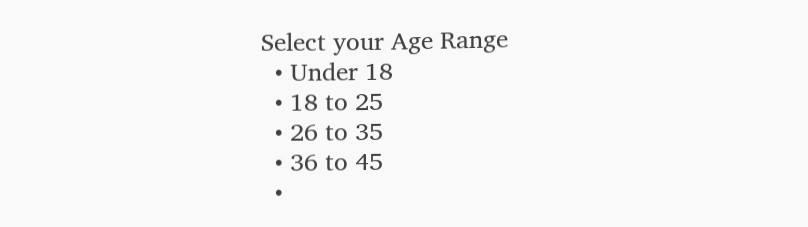Select your Age Range
  • Under 18
  • 18 to 25
  • 26 to 35
  • 36 to 45
  •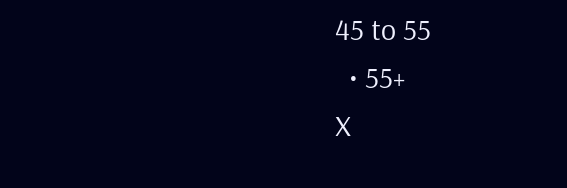45 to 55
  • 55+
X